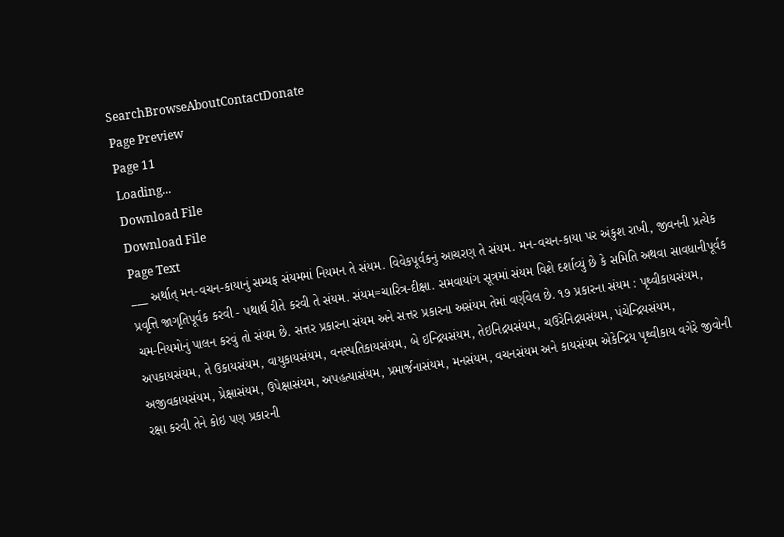SearchBrowseAboutContactDonate
Page Preview
Page 11
Loading...
Download File
Download File
Page Text
___ અર્થાત્ મન-વચન-કાયાનું સમ્યફ સંયમમાં નિયમન તે સંયમ. વિવેકપૂર્વકનું આચરણ તે સંયમ. મન-વચન-કાયા પર અંકુશ રાખી, જીવનની પ્રત્યેક પ્રવૃત્તિ જાગૃતિપૂર્વક કરવી - પથાર્થ રીતે કરવી તે સંયમ. સંયમ=ચારિત્ર-દીક્ષા. સમવાયાંગ સૂત્રમાં સંયમ વિશે દર્શાવ્યું છે કે સમિતિ અથવા સાવધાનીપૂર્વક ચમ-નિયમોનું પાલન કરવું તો સંયમ છે. સત્તર પ્રકારના સંયમ અને સત્તર પ્રકારના અસંયમ તેમાં વર્ણવેલ છે. ૧૭ પ્રકારના સંયમ : પૃથ્વીકાયસંયમ, અપકાયસંયમ, તે ઉકાયસંયમ, વાયુકાયસંયમ, વનસ્પતિકાયસંયમ, બે ઇન્દ્રિયસંયમ, તેઇનિદ્રયસંયમ, ચઉરેનિદ્રયસંયમ, પંચેન્દ્રિયસંયમ, અજીવકાયસંયમ, પ્રેક્ષાસંયમ, ઉપેક્ષાસંયમ, અપહત્યાસંયમ, પ્રમાર્જનાસંયમ, મનસંયમ, વચનસંયમ અને કાયસંયમ એકેન્દ્રિય પૃથ્વીકાય વગેરે જીવોની રક્ષા કરવી તેને કોઇ પણ પ્રકારની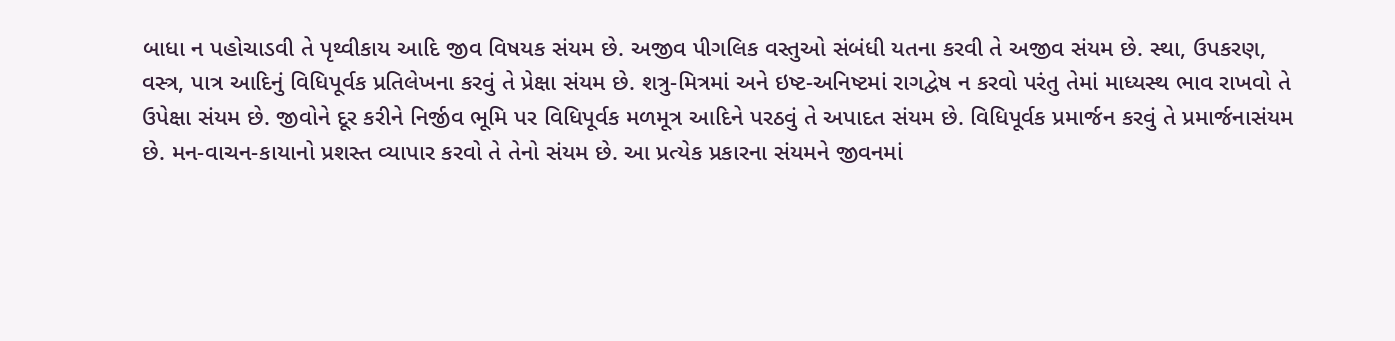બાધા ન પહોચાડવી તે પૃથ્વીકાય આદિ જીવ વિષયક સંયમ છે. અજીવ પીગલિક વસ્તુઓ સંબંધી યતના કરવી તે અજીવ સંયમ છે. સ્થા, ઉપકરણ, વસ્ત્ર, પાત્ર આદિનું વિધિપૂર્વક પ્રતિલેખના કરવું તે પ્રેક્ષા સંયમ છે. શત્રુ-મિત્રમાં અને ઇષ્ટ-અનિષ્ટમાં રાગદ્વેષ ન કરવો પરંતુ તેમાં માધ્યસ્થ ભાવ રાખવો તે ઉપેક્ષા સંયમ છે. જીવોને દૂર કરીને નિર્જીવ ભૂમિ પર વિધિપૂર્વક મળમૂત્ર આદિને પરઠવું તે અપાદત સંયમ છે. વિધિપૂર્વક પ્રમાર્જન કરવું તે પ્રમાર્જનાસંયમ છે. મન-વાચન-કાયાનો પ્રશસ્ત વ્યાપાર કરવો તે તેનો સંયમ છે. આ પ્રત્યેક પ્રકારના સંયમને જીવનમાં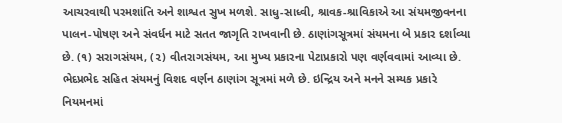આચરવાથી પરમશાંતિ અને શાશ્વત સુખ મળશે. સાધુ-સાધ્વી, શ્રાવક-શ્રાવિકાએ આ સંયમજીવનના પાલન-પોષણ અને સંવર્ધન માટે સતત જાગૃતિ રાખવાની છે. ઠાણાંગસૂત્રમાં સંયમના બે પ્રકાર દર્શાવ્યા છે. (૧) સરાગસંયમ, (૨) વીતરાગસંયમ, આ મુખ્ય પ્રકારના પેટાપ્રકારો પણ વર્ણવવામાં આવ્યા છે. ભેદપ્રભેદ સહિત સંયમનું વિશદ વર્ણન ઠાણાંગ સૂત્રમાં મળે છે. ઇન્દ્રિય અને મનને સમ્યક પ્રકારે નિયમનમાં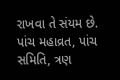રાખવા તે સંયમ છે. પાંચ મહાવ્રત, પાંચ સમિતિ, ત્રણ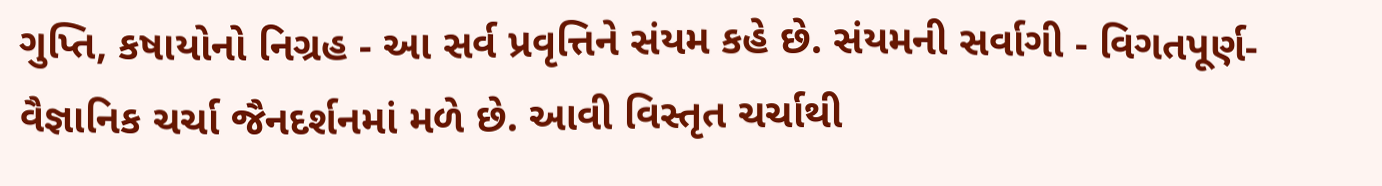ગુપ્તિ, કષાયોનો નિગ્રહ - આ સર્વ પ્રવૃત્તિને સંયમ કહે છે. સંયમની સર્વાગી - વિગતપૂર્ણ-વૈજ્ઞાનિક ચર્ચા જૈનદર્શનમાં મળે છે. આવી વિસ્તૃત ચર્ચાથી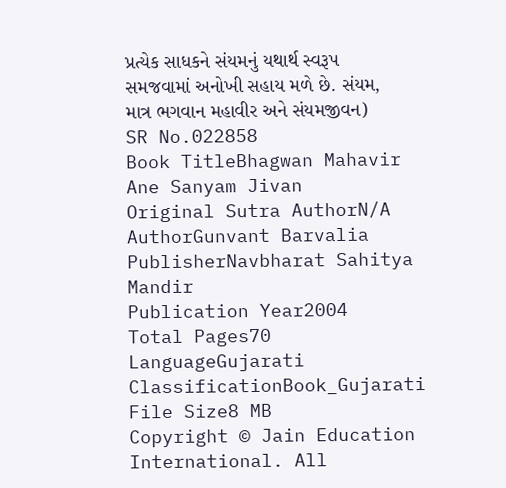પ્રત્યેક સાધકને સંયમનું યથાર્થ સ્વરૂપ સમજવામાં અનોખી સહાય મળે છે. સંયમ, માત્ર ભગવાન મહાવીર અને સંયમજીવન)
SR No.022858
Book TitleBhagwan Mahavir Ane Sanyam Jivan
Original Sutra AuthorN/A
AuthorGunvant Barvalia
PublisherNavbharat Sahitya Mandir
Publication Year2004
Total Pages70
LanguageGujarati
ClassificationBook_Gujarati
File Size8 MB
Copyright © Jain Education International. All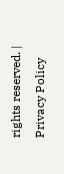rights reserved. | Privacy Policy